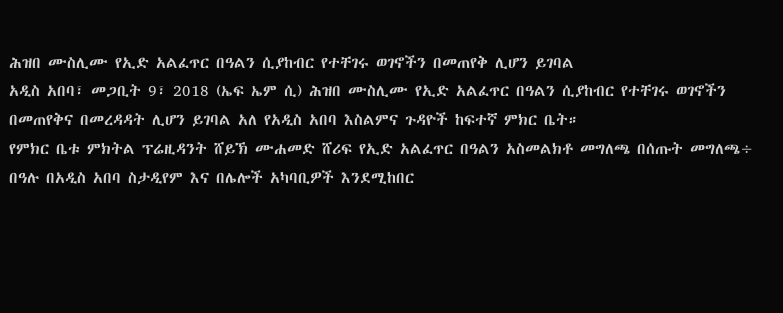ሕዝበ ሙስሊሙ የኢድ አልፈጥር በዓልን ሲያከብር የተቸገሩ ወገኖችን በመጠየቅ ሊሆን ይገባል
አዲስ አበባ፣ መጋቢት 9፣ 2018 (ኤፍ ኤም ሲ) ሕዝበ ሙስሊሙ የኢድ አልፈጥር በዓልን ሲያከብር የተቸገሩ ወገኖችን በመጠየቅና በመረዳዳት ሊሆን ይገባል አለ የአዲስ አበባ እስልምና ጉዳዮች ከፍተኛ ምክር ቤት።
የምክር ቤቱ ምክትል ፕሬዚዳንት ሸይኽ ሙሐመድ ሸሪፍ የኢድ አልፈጥር በዓልን አስመልክቶ መግለጫ በሰጡት መግለጫ÷ በዓሉ በአዲስ አበባ ስታዲየም እና በሌሎች አካባቢዎች እንደሚከበር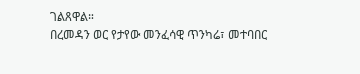ገልጸዋል።
በረመዳን ወር የታየው መንፈሳዊ ጥንካሬ፣ መተባበር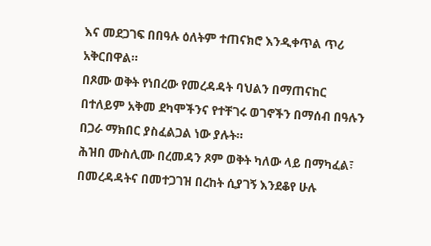እና መደጋገፍ በበዓሉ ዕለትም ተጠናክሮ እንዲቀጥል ጥሪ አቅርበዋል።
በጾሙ ወቅት የነበረው የመረዳዳት ባህልን በማጠናከር በተለይም አቅመ ደካሞችንና የተቸገሩ ወገኖችን በማሰብ በዓሉን በጋራ ማክበር ያስፈልጋል ነው ያሉት።
ሕዝበ ሙስሊሙ በረመዳን ጾም ወቅት ካለው ላይ በማካፈል፣ በመረዳዳትና በመተጋገዝ በረከት ሲያገኝ እንደቆየ ሁሉ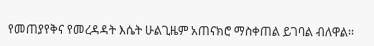የመጠያየቅና የመረዳዳት እሴት ሁልጊዜም አጠናክሮ ማስቀጠል ይገባል ብለዋል፡፡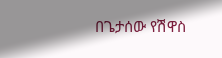በጌታሰው የሽዋስ